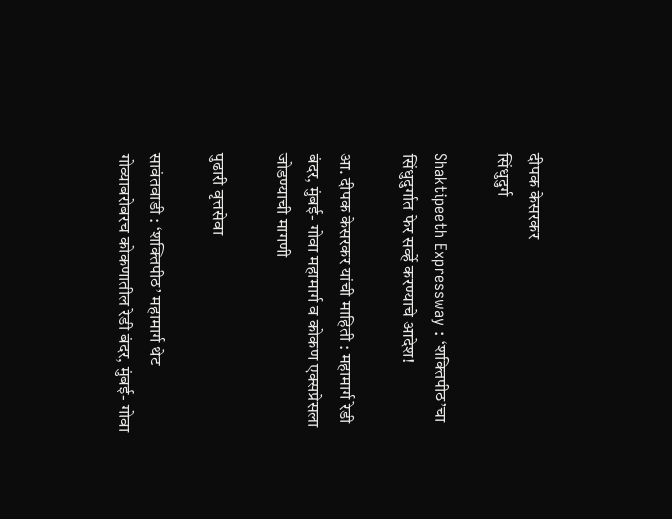दीपक केसरकर
सिंधुदुर्ग

Shaktipeeth Expressway : ‘शक्‍तिपीठ’चा सिंधुदुर्गात फेर सर्व्हे करण्याचे आदेश!

आ. दीपक केसरकर यांची माहिती : महामार्ग रेडी बंदर, मुंबई- गोवा महामार्ग व कोकण एक्सप्रेसला जोडण्याची मागणी

पुढारी वृत्तसेवा

सावंतवाडी : ‘शक्तिपीठ’ महामार्ग थेट गोव्याबरोबरच कोकणातील रेडी बंदर, मुंबई- गोवा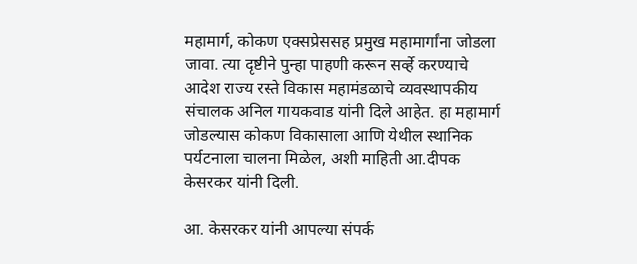महामार्ग, कोकण एक्सप्रेससह प्रमुख महामार्गांना जोडला जावा. त्या दृष्टीने पुन्हा पाहणी करून सर्व्हे करण्याचे आदेश राज्य रस्ते विकास महामंडळाचे व्यवस्थापकीय संचालक अनिल गायकवाड यांनी दिले आहेत. हा महामार्ग जोडल्यास कोकण विकासाला आणि येथील स्थानिक पर्यटनाला चालना मिळेल, अशी माहिती आ.दीपक केसरकर यांनी दिली.

आ. केसरकर यांनी आपल्या संपर्क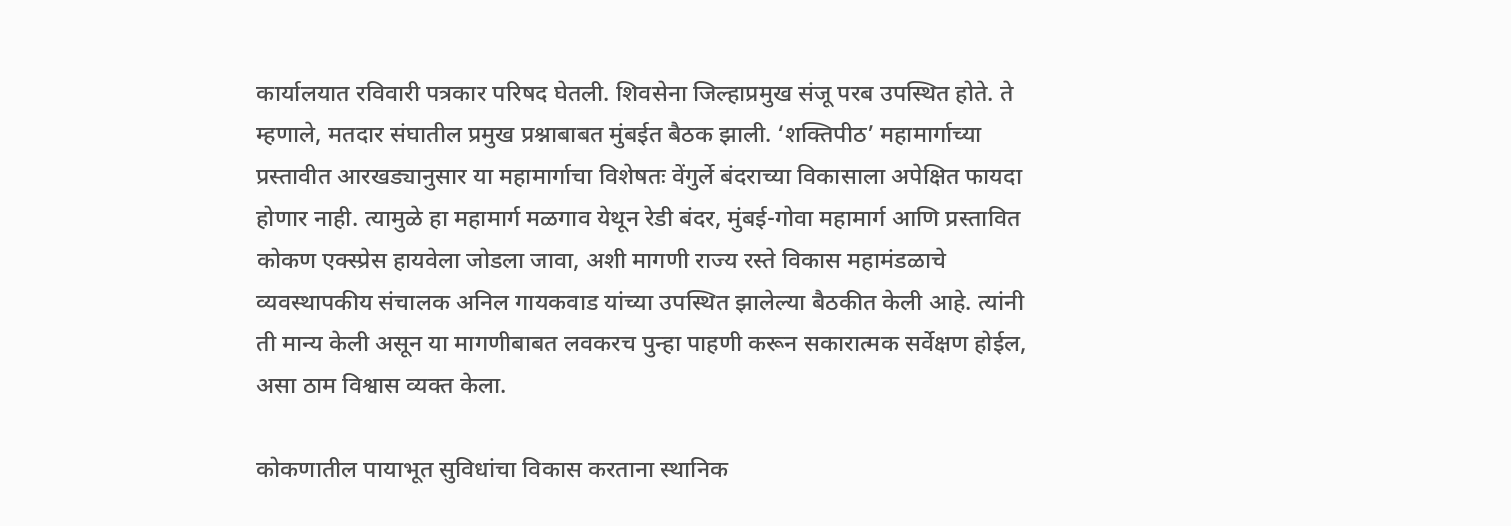कार्यालयात रविवारी पत्रकार परिषद घेतली. शिवसेना जिल्हाप्रमुख संजू परब उपस्थित होते. ते म्हणाले, मतदार संघातील प्रमुख प्रश्नाबाबत मुंबईत बैठक झाली. ‘शक्तिपीठ’ महामार्गाच्या प्रस्तावीत आरखड्यानुसार या महामार्गाचा विशेषतः वेंगुर्ले बंदराच्या विकासाला अपेक्षित फायदा होणार नाही. त्यामुळे हा महामार्ग मळगाव येथून रेडी बंदर, मुंबई-गोवा महामार्ग आणि प्रस्तावित कोकण एक्स्प्रेस हायवेला जोडला जावा, अशी मागणी राज्य रस्ते विकास महामंडळाचे व्यवस्थापकीय संचालक अनिल गायकवाड यांच्या उपस्थित झालेल्या बैठकीत केली आहे. त्यांनी ती मान्य केली असून या मागणीबाबत लवकरच पुन्हा पाहणी करून सकारात्मक सर्वेक्षण होईल, असा ठाम विश्वास व्यक्त केला.

कोकणातील पायाभूत सुविधांचा विकास करताना स्थानिक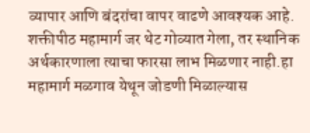व्यापार आणि बंदरांचा वापर वाढणे आवश्यक आहे. शक्तीपीठ महामार्ग जर थेट गोव्यात गेला, तर स्थानिक अर्थकारणाला त्याचा फारसा लाभ मिळणार नाही.हा महामार्ग मळगाव येथून जोडणी मिळाल्यास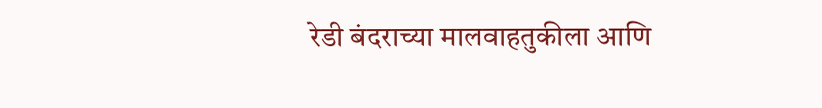रेडी बंदराच्या मालवाहतुकीला आणि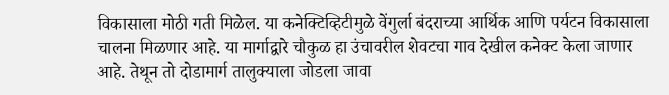विकासाला मोठी गती मिळेल. या कनेक्टिव्हिटीमुळे वेंगुर्ला बंदराच्या आर्थिक आणि पर्यटन विकासाला चालना मिळणार आहे. या मार्गाद्वारे चौकुळ हा उंचावरील शेवटचा गाव देखील कनेक्ट केला जाणार आहे. तेथून तो दोडामार्ग तालुक्याला जोडला जावा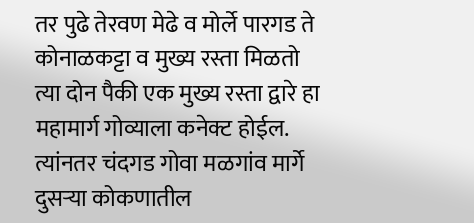तर पुढे तेरवण मेढे व मोर्ले पारगड ते कोनाळकट्टा व मुख्य रस्ता मिळतो त्या दोन पैकी एक मुख्य रस्ता द्वारे हा महामार्ग गोव्याला कनेक्ट होईल. त्यांनतर चंदगड गोवा मळगांव मार्गे दुसऱ्या कोकणातील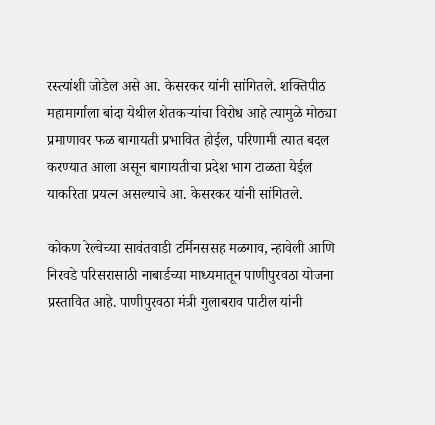रस्त्यांशी जोडेल असे आ. केसरकर यांनी सांगितले. शक्तिपीठ महामार्गाला बांदा येथील शेतकऱ्यांचा विरोध आहे त्यामुळे मोठ्या प्रमाणावर फळ बागायती प्रभावित होईल, परिणामी त्यात बदल करण्यात आला असून बागायतीचा प्रदेश भाग टाळता येईल याकरिता प्रयत्न असल्याचे आ. केसरकर यांनी सांगितले.

कोकण रेल्वेच्या सावंतवाडी टर्मिनससह मळगाव, न्हावेली आणि निरवडे परिसरासाठी नाबार्डच्या माध्यमातून पाणीपुरवठा योजना प्रस्तावित आहे. पाणीपुरवठा मंत्री गुलाबराव पाटील यांनी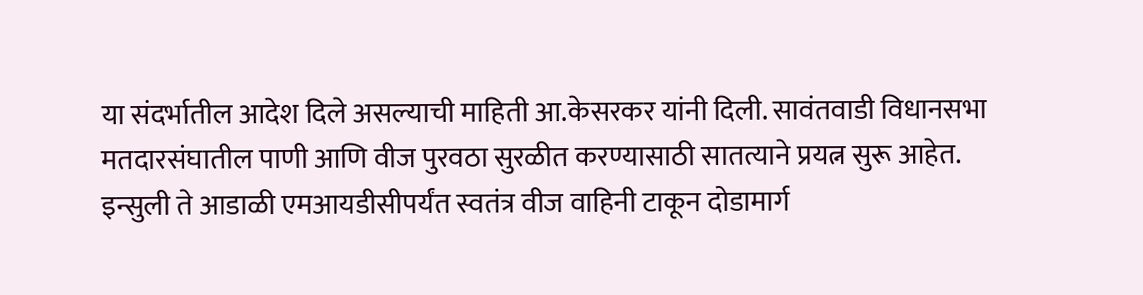या संदर्भातील आदेश दिले असल्याची माहिती आ.केसरकर यांनी दिली. सावंतवाडी विधानसभा मतदारसंघातील पाणी आणि वीज पुरवठा सुरळीत करण्यासाठी सातत्याने प्रयत्न सुरू आहेत. इन्सुली ते आडाळी एमआयडीसीपर्यंत स्वतंत्र वीज वाहिनी टाकून दोडामार्ग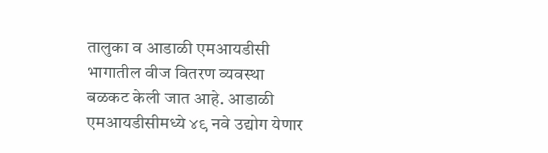तालुका व आडाळी एमआयडीसी भागातील वीज वितरण व्यवस्था बळकट केली जात आहे. आडाळी एमआयडीसीमध्ये ४९ नवे उद्योग येणार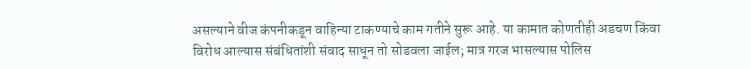असल्याने वीज कंपनीकडून वाहिन्या टाकण्याचे काम गतीने सुरू आहे. या कामात कोणतीही अडचण किंवा विरोध आल्यास संबंधितांशी संवाद साधून तो सोडवला जाईल; मात्र गरज भासल्यास पोलिस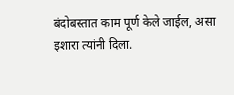बंदोबस्तात काम पूर्ण केले जाईल, असा इशारा त्यांनी दिला.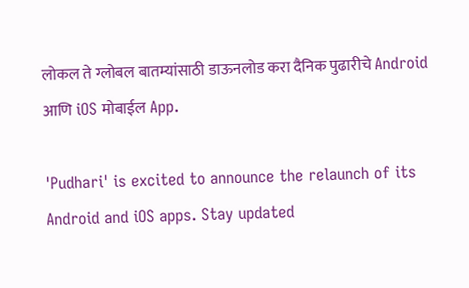लोकल ते ग्लोबल बातम्यांसाठी डाऊनलोड करा दैनिक पुढारीचे Android आणि iOS मोबाईल App.

'Pudhari' is excited to announce the relaunch of its Android and iOS apps. Stay updated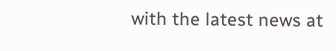with the latest news at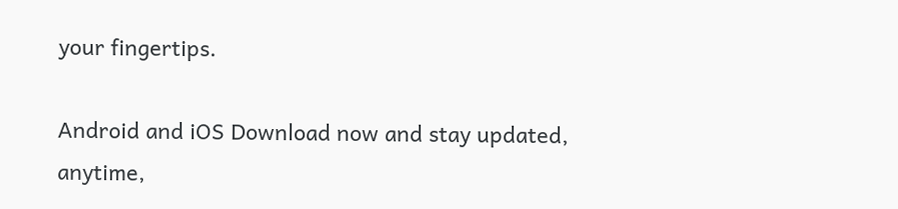your fingertips.

Android and iOS Download now and stay updated, anytime,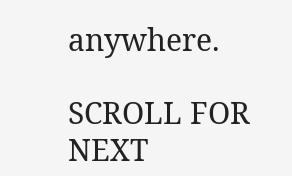anywhere.

SCROLL FOR NEXT